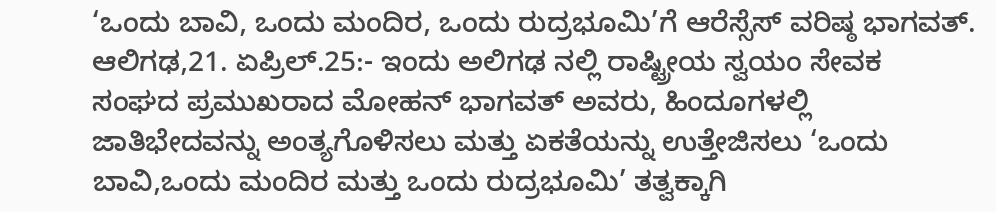‘ಒಂದು ಬಾವಿ, ಒಂದು ಮಂದಿರ, ಒಂದು ರುದ್ರಭೂಮಿ’ಗೆ ಆರೆಸ್ಸೆಸ್ ವರಿಷ್ಠ ಭಾಗವತ್.
ಆಲಿಗಢ,21. ಏಪ್ರಿಲ್.25:- ಇಂದು ಅಲಿಗಢ ನಲ್ಲಿ ರಾಷ್ಟ್ರೀಯ ಸ್ವಯಂ ಸೇವಕ ಸಂಘದ ಪ್ರಮುಖರಾದ ಮೋಹನ್ ಭಾಗವತ್ ಅವರು, ಹಿಂದೂಗಳಲ್ಲಿ ಜಾತಿಭೇದವನ್ನು ಅಂತ್ಯಗೊಳಿಸಲು ಮತ್ತು ಏಕತೆಯನ್ನು ಉತ್ತೇಜಿಸಲು ‘ಒಂದು ಬಾವಿ,ಒಂದು ಮಂದಿರ ಮತ್ತು ಒಂದು ರುದ್ರಭೂಮಿ’ ತತ್ವಕ್ಕಾಗಿ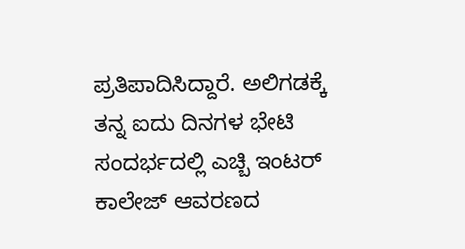ಪ್ರತಿಪಾದಿಸಿದ್ದಾರೆ. ಅಲಿಗಡಕ್ಕೆ ತನ್ನ ಐದು ದಿನಗಳ ಭೇಟಿ ಸಂದರ್ಭದಲ್ಲಿ ಎಚ್ಬಿ ಇಂಟರ್ ಕಾಲೇಜ್ ಆವರಣದ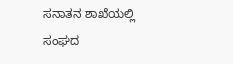ಸನಾತನ ಶಾಖೆಯಲ್ಲಿ ಸಂಘದ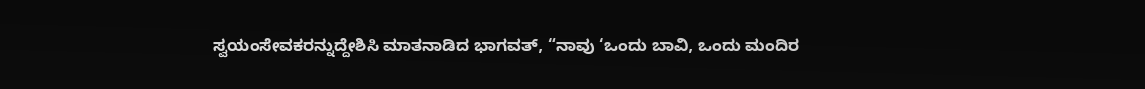ಸ್ವಯಂಸೇವಕರನ್ನುದ್ದೇಶಿಸಿ ಮಾತನಾಡಿದ ಭಾಗವತ್, “ನಾವು ‘ಒಂದು ಬಾವಿ, ಒಂದು ಮಂದಿರ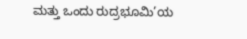ಮತ್ತು ಒಂದು ರುದ್ರಭೂಮಿ’ಯ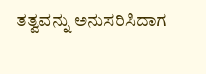ತತ್ವವನ್ನು ಅನುಸರಿಸಿದಾಗ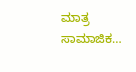ಮಾತ್ರ ಸಾಮಾಜಿಕ…